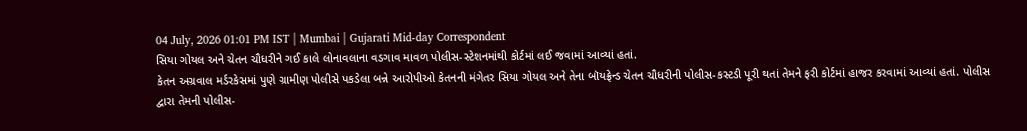04 July, 2026 01:01 PM IST | Mumbai | Gujarati Mid-day Correspondent
સિયા ગોયલ અને ચેતન ચૌધરીને ગઈ કાલે લોનાવલાના વડગાવ માવળ પોલીસ-સ્ટેશનમાંથી કોર્ટમાં લઈ જવામાં આવ્યાં હતાં.
કેતન અગ્રવાલ મર્ડરકેસમાં પુણે ગ્રામીણ પોલીસે પકડેલા બન્ને આરોપીઓ કેતનની મંગેતર સિયા ગોયલ અને તેના બૉયફ્રેન્ડ ચેતન ચૌધરીની પોલીસ-કસ્ટડી પૂરી થતાં તેમને ફરી કોર્ટમાં હાજર કરવામાં આવ્યાં હતાં. પોલીસ દ્વારા તેમની પોલીસ-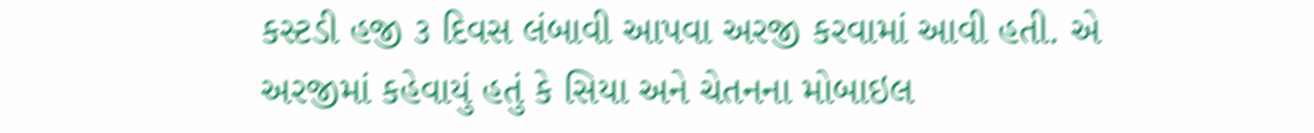કસ્ટડી હજી ૩ દિવસ લંબાવી આપવા અરજી કરવામાં આવી હતી. એ અરજીમાં કહેવાયું હતું કે સિયા અને ચેતનના મોબાઇલ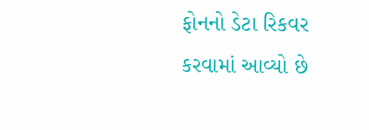ફોનનો ડેટા રિકવર કરવામાં આવ્યો છે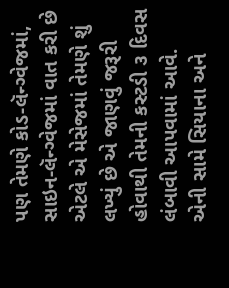પણ તેમણે કોડ-લૅન્ગ્વેજમાં, સાઇન-લૅન્ગ્વેજમાં વાત કરી છે એટલે એ મેસેજમાં તેમણે શું લખ્યું છે એ જાણવું જરૂરી હોવાથી તેમની કસ્ટડી ૩ દિવસ લંબાવી આપવામાં આવે.
એની સામે સિયાના અને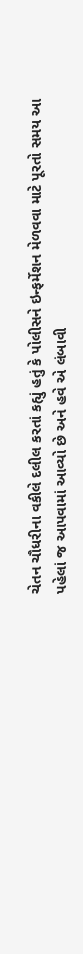ચેતન ચૌધરીના વકીલે દલીલ કરતાં કહ્યું હતું કે પોલીસને ઇન્ફર્મેશન મેળવવા માટે પૂરતો સમય આ પહેલાં જ આપવામાં આવ્યો છે અને હવે એ લંબાવી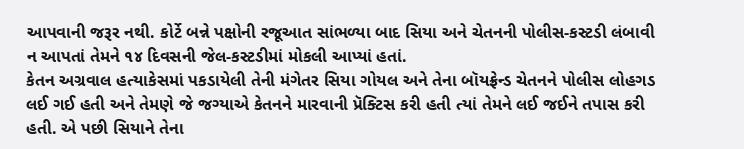આપવાની જરૂર નથી. કોર્ટે બન્ને પક્ષોની રજૂઆત સાંભળ્યા બાદ સિયા અને ચેતનની પોલીસ-કસ્ટડી લંબાવી ન આપતાં તેમને ૧૪ દિવસની જેલ-કસ્ટડીમાં મોકલી આપ્યાં હતાં.
કેતન અગ્રવાલ હત્યાકેસમાં પકડાયેલી તેની મંગેતર સિયા ગોયલ અને તેના બૉયફ્રેન્ડ ચેતનને પોલીસ લોહગડ લઈ ગઈ હતી અને તેમણે જે જગ્યાએ કેતનને મારવાની પ્રૅક્ટિસ કરી હતી ત્યાં તેમને લઈ જઈને તપાસ કરી હતી. એ પછી સિયાને તેના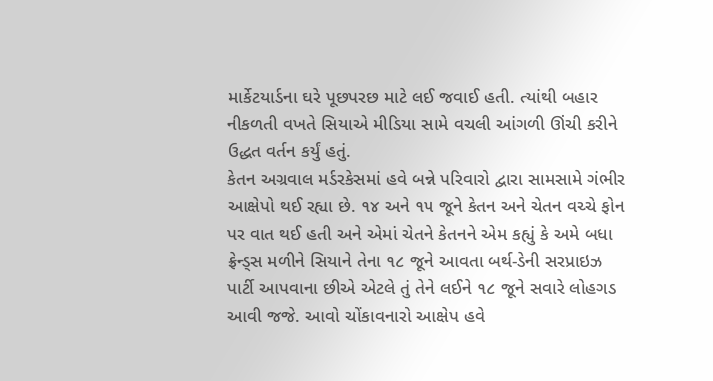માર્કેટયાર્ડના ઘરે પૂછપરછ માટે લઈ જવાઈ હતી. ત્યાંથી બહાર નીકળતી વખતે સિયાએ મીડિયા સામે વચલી આંગળી ઊંચી કરીને ઉદ્ધત વર્તન કર્યું હતું.
કેતન અગ્રવાલ મર્ડરકેસમાં હવે બન્ને પરિવારો દ્વારા સામસામે ગંભીર આક્ષેપો થઈ રહ્યા છે. ૧૪ અને ૧૫ જૂને કેતન અને ચેતન વચ્ચે ફોન પર વાત થઈ હતી અને એમાં ચેતને કેતનને એમ કહ્યું કે અમે બધા ફ્રેન્ડ્સ મળીને સિયાને તેના ૧૮ જૂને આવતા બર્થ-ડેની સરપ્રાઇઝ પાર્ટી આપવાના છીએ એટલે તું તેને લઈને ૧૮ જૂને સવારે લોહગડ આવી જજે. આવો ચોંકાવનારો આક્ષેપ હવે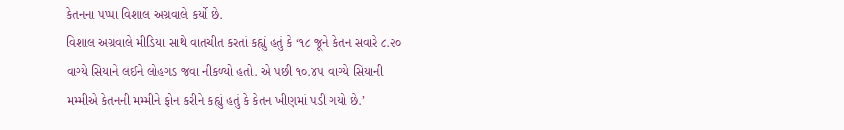કેતનના પપ્પા વિશાલ અગ્રવાલે કર્યો છે.
વિશાલ અગ્રવાલે મીડિયા સાથે વાતચીત કરતાં કહ્યું હતું કે ‘૧૮ જૂને કેતન સવારે ૮.૨૦ વાગ્યે સિયાને લઈને લોહગડ જવા નીકળ્યો હતો. એ પછી ૧૦.૪૫ વાગ્યે સિયાની મમ્મીએ કેતનની મમ્મીને ફોન કરીને કહ્યું હતું કે કેતન ખીણમાં પડી ગયો છે.’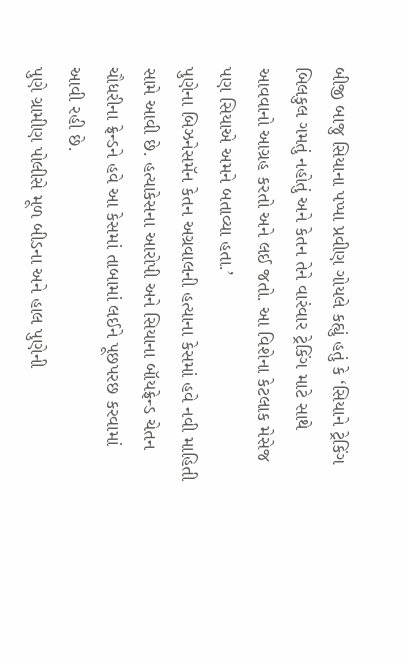બીજી બાજુ સિયાના પપ્પા પ્રવીણ ગોયલે કહ્યું હતું કે ‘સિયાને ટ્રેકિંગ બિલકુલ ગમતું નહોતું અને કેતન તેને વારંવાર ટ્રેકિંગ માટે સાથે આવવાનો આગ્રહ કરતો અને લઈ જતો. આ વિશેના કેટલાક મેસેજ પણ સિયાએ અમને બતાવ્યા હતા.’
પુણેના બિઝનેસમૅન કેતન અગ્રવાલની હત્યાના કેસમાં હવે નવી માહિતી સામે આવી છે. હત્યાકેસના આરોપી અને સિયાના બૉયફ્રેન્ડ ચેતન ચૌધરીના ફ્રેન્ડને હવે આ કેસમાં તાબામાં લઈને પૂછપરછ કરવામાં આવી રહી છે.
પુણે ગ્રામીણ પોલીસે મૂળ બીડના અને હાલ પુણેની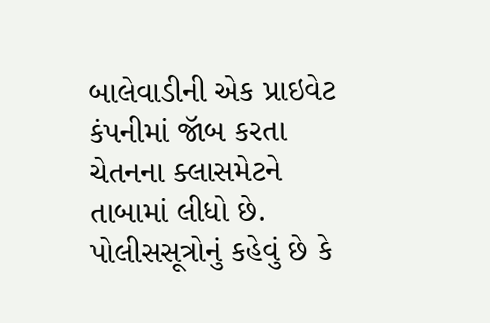બાલેવાડીની એક પ્રાઇવેટ કંપનીમાં જૉબ કરતા ચેતનના ક્લાસમેટને તાબામાં લીધો છે. પોલીસસૂત્રોનું કહેવું છે કે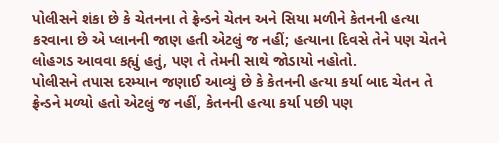પોલીસને શંકા છે કે ચેતનના તે ફ્રેન્ડને ચેતન અને સિયા મળીને કેતનની હત્યા કરવાના છે એ પ્લાનની જાણ હતી એટલું જ નહીં; હત્યાના દિવસે તેને પણ ચેતને લોહગડ આવવા કહ્યું હતું, પણ તે તેમની સાથે જોડાયો નહોતો.
પોલીસને તપાસ દરમ્યાન જણાઈ આવ્યું છે કે કેતનની હત્યા કર્યા બાદ ચેતન તે ફ્રેન્ડને મળ્યો હતો એટલું જ નહીં, કેતનની હત્યા કર્યા પછી પણ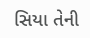સિયા તેની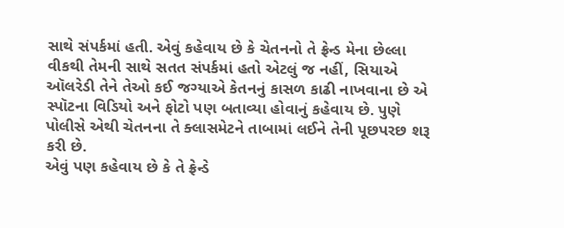સાથે સંપર્કમાં હતી. એવું કહેવાય છે કે ચેતનનો તે ફ્રેન્ડ મેના છેલ્લા વીકથી તેમની સાથે સતત સંપર્કમાં હતો એટલું જ નહીં, સિયાએ ઑલરેડી તેને તેઓ કઈ જગ્યાએ કેતનનું કાસળ કાઢી નાખવાના છે એ સ્પૉટના વિડિયો અને ફોટો પણ બતાવ્યા હોવાનું કહેવાય છે. પુણે પોલીસે એથી ચેતનના તે ક્લાસમેટને તાબામાં લઈને તેની પૂછપરછ શરૂ કરી છે.
એવું પણ કહેવાય છે કે તે ફ્રેન્ડે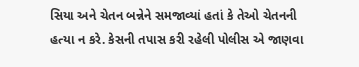સિયા અને ચેતન બન્નેને સમજાવ્યાં હતાં કે તેઓ ચેતનની હત્યા ન કરે. કેસની તપાસ કરી રહેલી પોલીસ એ જાણવા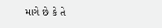માગે છે કે તે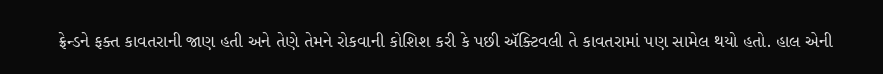ફ્રેન્ડને ફક્ત કાવતરાની જાણ હતી અને તેણે તેમને રોકવાની કોશિશ કરી કે પછી ઍક્ટિવલી તે કાવતરામાં પણ સામેલ થયો હતો. હાલ એની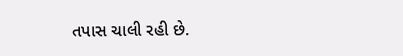તપાસ ચાલી રહી છે.